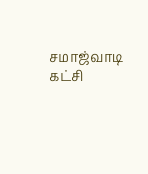சமாஜ்வாடி கட்சி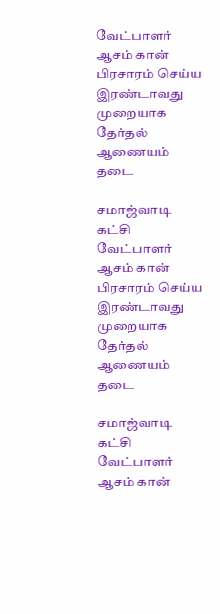வேட்பாளர் ஆசம் கான் பிரசாரம் செய்ய இரண்டாவது முறையாக தேர்தல் ஆணையம் தடை

சமாஜ்வாடி கட்சி வேட்பாளர் ஆசம் கான் பிரசாரம் செய்ய இரண்டாவது முறையாக தேர்தல் ஆணையம் தடை

சமாஜ்வாடி கட்சி வேட்பாளர் ஆசம் கான்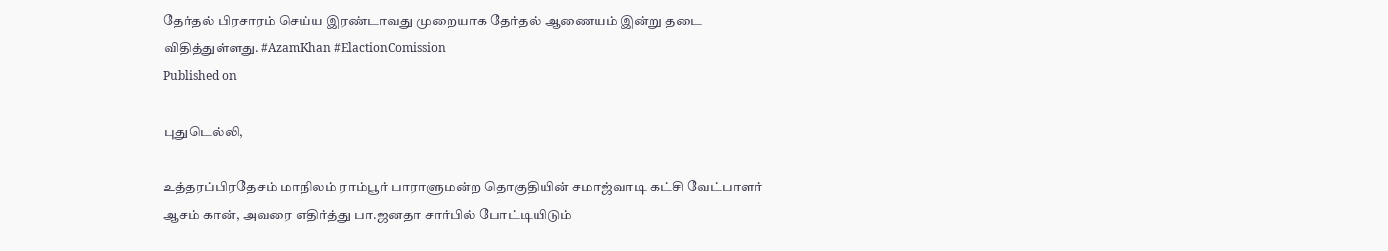தேர்தல் பிரசாரம் செய்ய இரண்டாவது முறையாக தேர்தல் ஆணையம் இன்று தடை விதித்துள்ளது. #AzamKhan #ElactionComission
Published on

புதுடெல்லி,

உத்தரப்பிரதேசம் மாநிலம் ராம்பூர் பாராளுமன்ற தொகுதியின் சமாஜ்வாடி கட்சி வேட்பாளர் ஆசம் கான், அவரை எதிர்த்து பா.ஜனதா சார்பில் போட்டியிடும்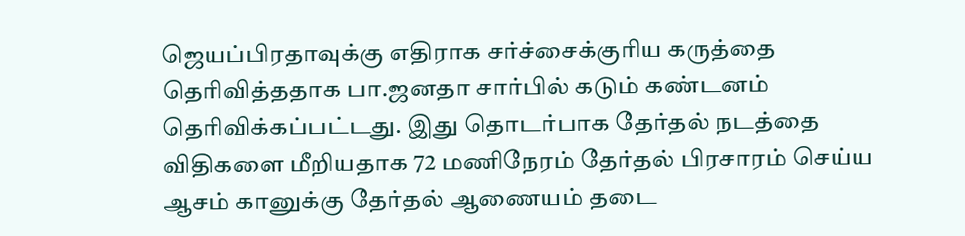ஜெயப்பிரதாவுக்கு எதிராக சர்ச்சைக்குரிய கருத்தை தெரிவித்ததாக பா.ஜனதா சார்பில் கடும் கண்டனம் தெரிவிக்கப்பட்டது. இது தொடர்பாக தேர்தல் நடத்தை விதிகளை மீறியதாக 72 மணிநேரம் தேர்தல் பிரசாரம் செய்ய ஆசம் கானுக்கு தேர்தல் ஆணையம் தடை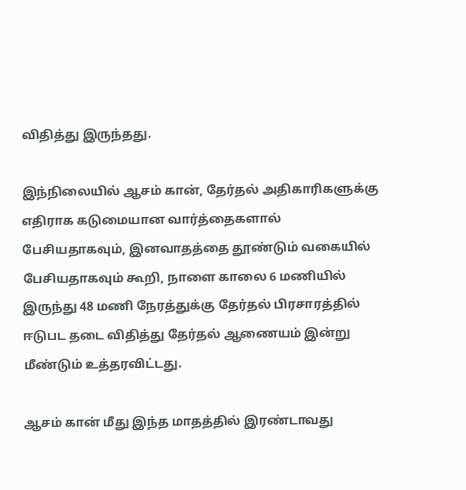விதித்து இருந்தது.

இந்நிலையில் ஆசம் கான், தேர்தல் அதிகாரிகளுக்கு எதிராக கடுமையான வார்த்தைகளால் பேசியதாகவும், இனவாதத்தை தூண்டும் வகையில் பேசியதாகவும் கூறி, நாளை காலை 6 மணியில் இருந்து 48 மணி நேரத்துக்கு தேர்தல் பிரசாரத்தில் ஈடுபட தடை விதித்து தேர்தல் ஆணையம் இன்று மீண்டும் உத்தரவிட்டது.

ஆசம் கான் மீது இந்த மாதத்தில் இரண்டாவது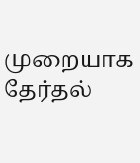முறையாக தேர்தல்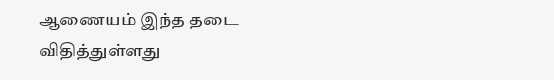ஆணையம் இந்த தடை விதித்துள்ளது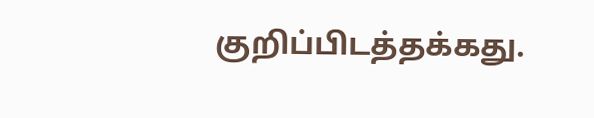குறிப்பிடத்தக்கது.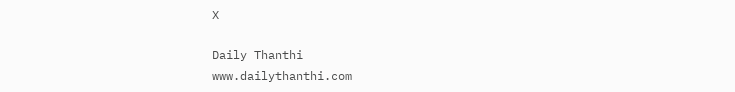X

Daily Thanthi
www.dailythanthi.com